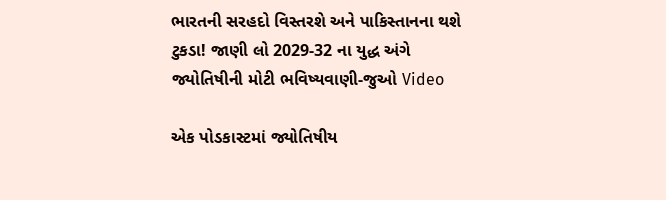ભારતની સરહદો વિસ્તરશે અને પાકિસ્તાનના થશે ટુકડા! જાણી લો 2029-32 ના યુદ્ધ અંગે જ્યોતિષીની મોટી ભવિષ્યવાણી-જુઓ Video

એક પોડકાસ્ટમાં જ્યોતિષીય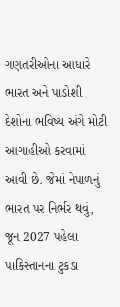ગણતરીઓના આધારે ભારત અને પાડોશી દેશોના ભવિષ્ય અંગે મોટી આગાહીઓ કરવામાં આવી છે. જેમાં નેપાળનું ભારત પર નિર્ભર થવું, જૂન 2027 પહેલા પાકિસ્તાનના ટુકડા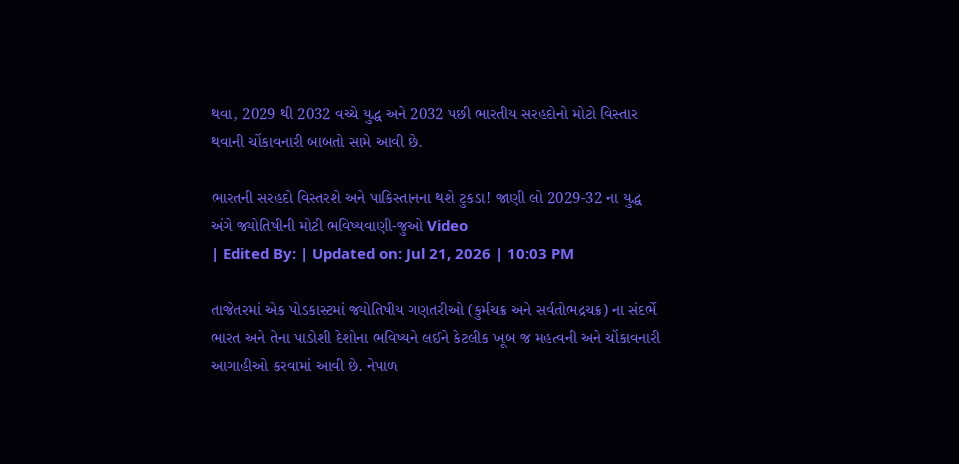થવા, 2029 થી 2032 વચ્ચે યુદ્ધ અને 2032 પછી ભારતીય સરહદોનો મોટો વિસ્તાર થવાની ચોંકાવનારી બાબતો સામે આવી છે.

ભારતની સરહદો વિસ્તરશે અને પાકિસ્તાનના થશે ટુકડા! જાણી લો 2029-32 ના યુદ્ધ અંગે જ્યોતિષીની મોટી ભવિષ્યવાણી-જુઓ Video
| Edited By: | Updated on: Jul 21, 2026 | 10:03 PM

તાજેતરમાં એક પોડકાસ્ટમાં જ્યોતિષીય ગણતરીઓ (કુર્મચક્ર અને સર્વતોભદ્રચક્ર) ના સંદર્ભે ભારત અને તેના પાડોશી દેશોના ભવિષ્યને લઈને કેટલીક ખૂબ જ મહત્વની અને ચોંકાવનારી આગાહીઓ કરવામાં આવી છે. નેપાળ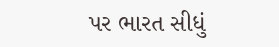પર ભારત સીધું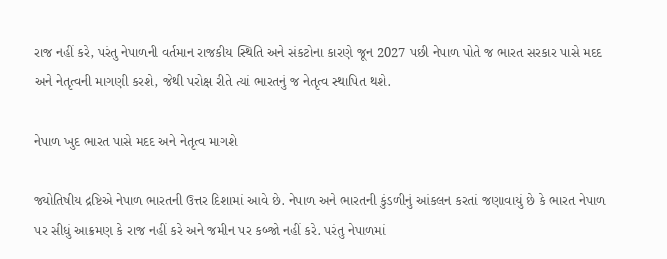રાજ નહીં કરે, પરંતુ નેપાળની વર્તમાન રાજકીય સ્થિતિ અને સંકટોના કારણે જૂન 2027 પછી નેપાળ પોતે જ ભારત સરકાર પાસે મદદ અને નેતૃત્વની માગણી કરશે, જેથી પરોક્ષ રીતે ત્યાં ભારતનું જ નેતૃત્વ સ્થાપિત થશે.

નેપાળ ખુદ ભારત પાસે મદદ અને નેતૃત્વ માગશે

જ્યોતિષીય દ્રષ્ટિએ નેપાળ ભારતની ઉત્તર દિશામાં આવે છે. નેપાળ અને ભારતની કુંડળીનું આંકલન કરતાં જણાવાયું છે કે ભારત નેપાળ પર સીધું આક્રમણ કે રાજ નહીં કરે અને જમીન પર કબ્જો નહીં કરે. પરંતુ નેપાળમાં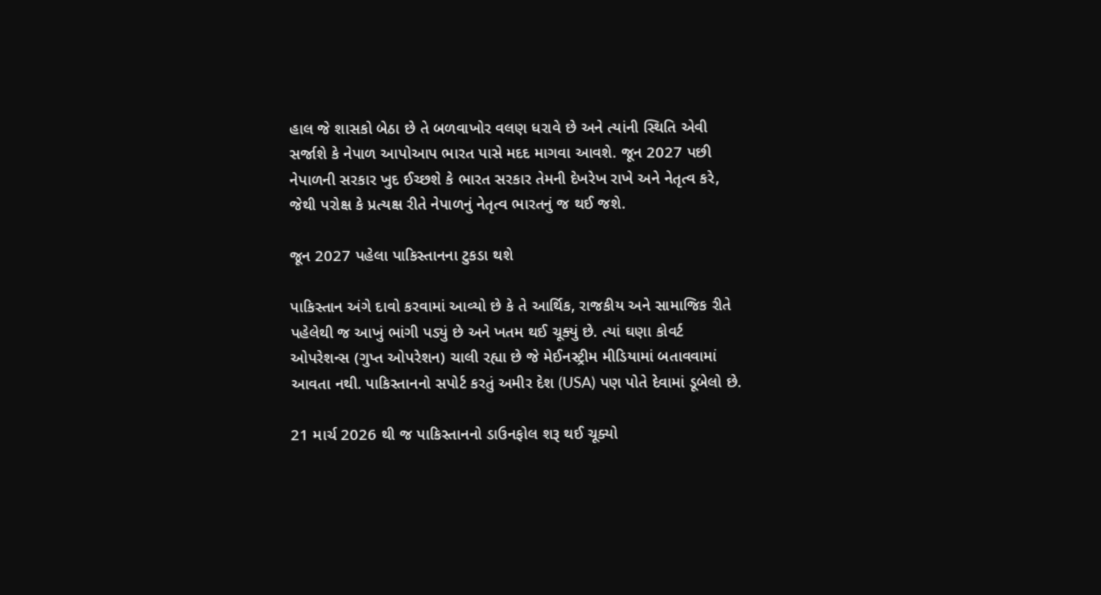હાલ જે શાસકો બેઠા છે તે બળવાખોર વલણ ધરાવે છે અને ત્યાંની સ્થિતિ એવી સર્જાશે કે નેપાળ આપોઆપ ભારત પાસે મદદ માગવા આવશે. જૂન 2027 પછી નેપાળની સરકાર ખુદ ઈચ્છશે કે ભારત સરકાર તેમની દેખરેખ રાખે અને નેતૃત્વ કરે, જેથી પરોક્ષ કે પ્રત્યક્ષ રીતે નેપાળનું નેતૃત્વ ભારતનું જ થઈ જશે.

જૂન 2027 પહેલા પાકિસ્તાનના ટુકડા થશે

પાકિસ્તાન અંગે દાવો કરવામાં આવ્યો છે કે તે આર્થિક, રાજકીય અને સામાજિક રીતે પહેલેથી જ આખું ભાંગી પડ્યું છે અને ખતમ થઈ ચૂક્યું છે. ત્યાં ઘણા કોવર્ટ ઓપરેશન્સ (ગુપ્ત ઓપરેશન) ચાલી રહ્યા છે જે મેઈનસ્ટ્રીમ મીડિયામાં બતાવવામાં આવતા નથી. પાકિસ્તાનનો સપોર્ટ કરતું અમીર દેશ (USA) પણ પોતે દેવામાં ડૂબેલો છે.

21 માર્ચ 2026 થી જ પાકિસ્તાનનો ડાઉનફોલ શરૂ થઈ ચૂક્યો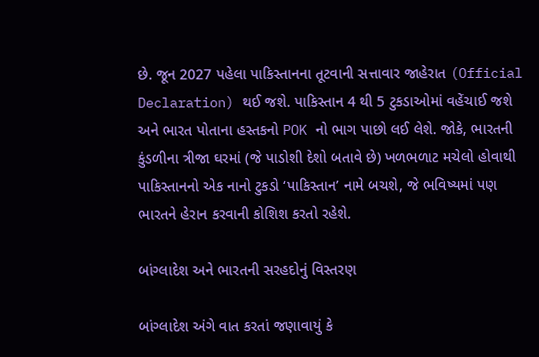છે. જૂન 2027 પહેલા પાકિસ્તાનના તૂટવાની સત્તાવાર જાહેરાત (Official Declaration) થઈ જશે. પાકિસ્તાન 4 થી 5 ટુકડાઓમાં વહેંચાઈ જશે અને ભારત પોતાના હસ્તકનો POK નો ભાગ પાછો લઈ લેશે. જોકે, ભારતની કુંડળીના ત્રીજા ઘરમાં (જે પાડોશી દેશો બતાવે છે) ખળભળાટ મચેલો હોવાથી પાકિસ્તાનનો એક નાનો ટુકડો ‘પાકિસ્તાન’ નામે બચશે, જે ભવિષ્યમાં પણ ભારતને હેરાન કરવાની કોશિશ કરતો રહેશે.

બાંગ્લાદેશ અને ભારતની સરહદોનું વિસ્તરણ

બાંગ્લાદેશ અંગે વાત કરતાં જણાવાયું કે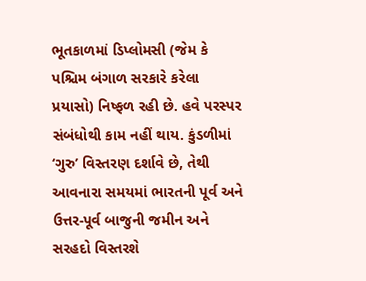ભૂતકાળમાં ડિપ્લોમસી (જેમ કે પશ્ચિમ બંગાળ સરકારે કરેલા પ્રયાસો) નિષ્ફળ રહી છે. હવે પરસ્પર સંબંધોથી કામ નહીં થાય. કુંડળીમાં ‘ગુરુ’ વિસ્તરણ દર્શાવે છે, તેથી આવનારા સમયમાં ભારતની પૂર્વ અને ઉત્તર-પૂર્વ બાજુની જમીન અને સરહદો વિસ્તરશે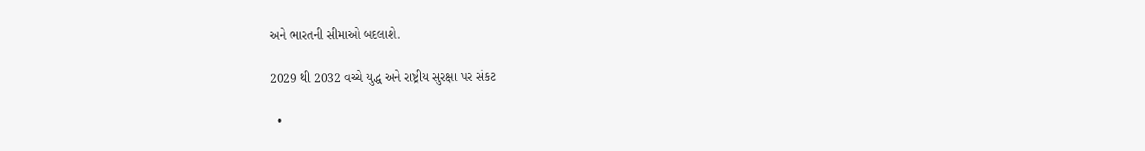અને ભારતની સીમાઓ બદલાશે.

2029 થી 2032 વચ્ચે યુદ્ધ અને રાષ્ટ્રીય સુરક્ષા પર સંકટ

  •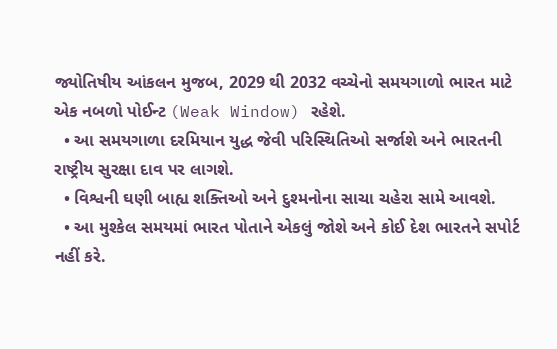જ્યોતિષીય આંકલન મુજબ, 2029 થી 2032 વચ્ચેનો સમયગાળો ભારત માટે એક નબળો પોઈન્ટ (Weak Window) રહેશે.
  • આ સમયગાળા દરમિયાન યુદ્ધ જેવી પરિસ્થિતિઓ સર્જાશે અને ભારતની રાષ્ટ્રીય સુરક્ષા દાવ પર લાગશે.
  • વિશ્વની ઘણી બાહ્ય શક્તિઓ અને દુશ્મનોના સાચા ચહેરા સામે આવશે.
  • આ મુશ્કેલ સમયમાં ભારત પોતાને એકલું જોશે અને કોઈ દેશ ભારતને સપોર્ટ નહીં કરે.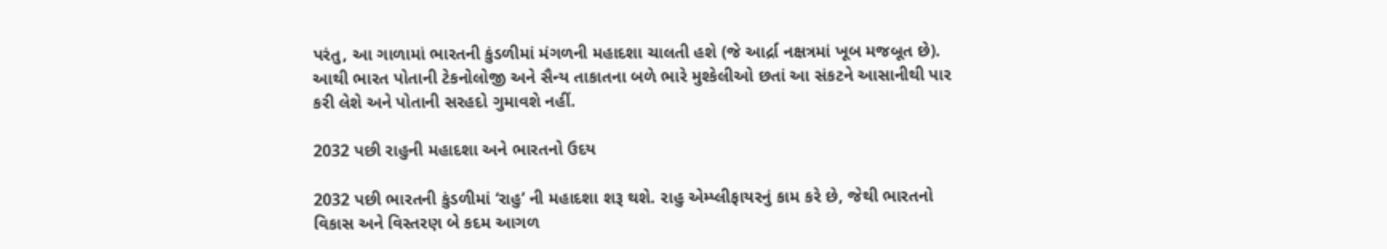પરંતુ, આ ગાળામાં ભારતની કુંડળીમાં મંગળની મહાદશા ચાલતી હશે (જે આર્દ્રા નક્ષત્રમાં ખૂબ મજબૂત છે). આથી ભારત પોતાની ટેકનોલોજી અને સૈન્ય તાકાતના બળે ભારે મુશ્કેલીઓ છતાં આ સંકટને આસાનીથી પાર કરી લેશે અને પોતાની સરહદો ગુમાવશે નહીં.

2032 પછી રાહુની મહાદશા અને ભારતનો ઉદય

2032 પછી ભારતની કુંડળીમાં ‘રાહુ’ ની મહાદશા શરૂ થશે. રાહુ એમ્પ્લીફાયરનું કામ કરે છે, જેથી ભારતનો વિકાસ અને વિસ્તરણ બે કદમ આગળ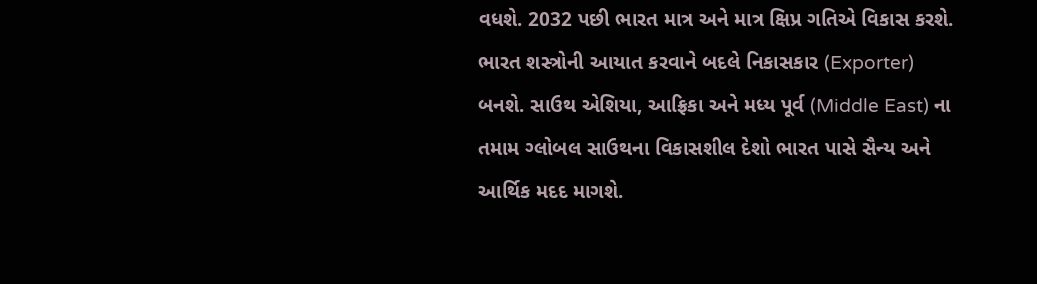વધશે. 2032 પછી ભારત માત્ર અને માત્ર ક્ષિપ્ર ગતિએ વિકાસ કરશે. ભારત શસ્ત્રોની આયાત કરવાને બદલે નિકાસકાર (Exporter) બનશે. સાઉથ એશિયા, આફ્રિકા અને મધ્ય પૂર્વ (Middle East) ના તમામ ગ્લોબલ સાઉથના વિકાસશીલ દેશો ભારત પાસે સૈન્ય અને આર્થિક મદદ માગશે.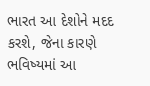ભારત આ દેશોને મદદ કરશે, જેના કારણે ભવિષ્યમાં આ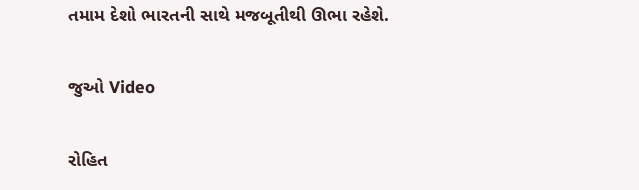તમામ દેશો ભારતની સાથે મજબૂતીથી ઊભા રહેશે.

જુઓ Video

રોહિત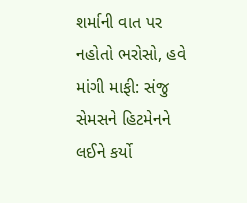શર્માની વાત પર નહોતો ભરોસો, હવે માંગી માફી: સંજુ સેમસને હિટમેનને લઈને કર્યો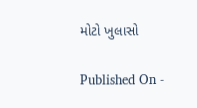મોટો ખુલાસો

Published On -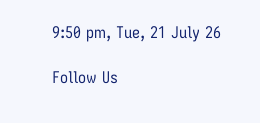9:50 pm, Tue, 21 July 26

Follow Us